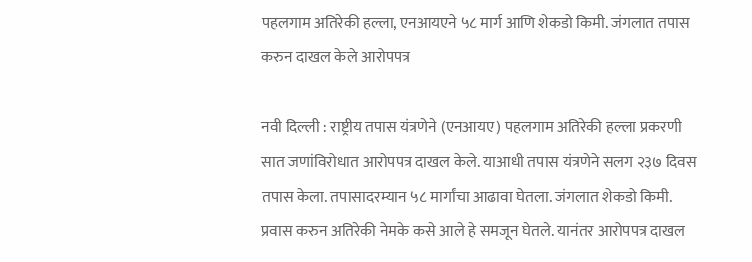पहलगाम अतिरेकी हल्ला, एनआयएने ५८ मार्ग आणि शेकडो किमी. जंगलात तपास करुन दाखल केले आरोपपत्र

नवी दिल्ली : राष्ट्रीय तपास यंत्रणेने (एनआयए) पहलगाम अतिरेकी हल्ला प्रकरणी सात जणांविरोधात आरोपपत्र दाखल केले. याआधी तपास यंत्रणेने सलग २३७ दिवस तपास केला. तपासादरम्यान ५८ मार्गांचा आढावा घेतला. जंगलात शेकडो किमी. प्रवास करुन अतिरेकी नेमके कसे आले हे समजून घेतले. यानंतर आरोपपत्र दाखल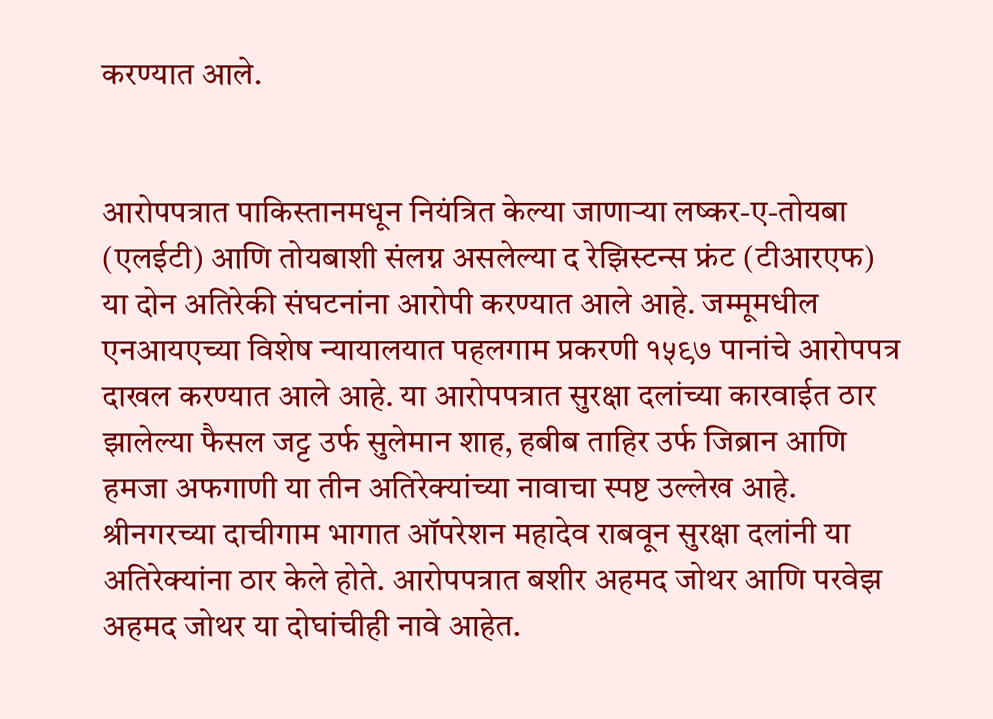करण्यात आले.


आरोपपत्रात पाकिस्तानमधून नियंत्रित केल्या जाणाऱ्या लष्कर-ए-तोयबा (एलईटी) आणि तोयबाशी संलग्न असलेल्या द रेझिस्टन्स फ्रंट (टीआरएफ) या दोन अतिरेकी संघटनांना आरोपी करण्यात आले आहे. जम्मूमधील एनआयएच्या विशेष न्यायालयात पहलगाम प्रकरणी १५९७ पानांचे आरोपपत्र दाखल करण्यात आले आहे. या आरोपपत्रात सुरक्षा दलांच्या कारवाईत ठार झालेल्या फैसल जट्ट उर्फ सुलेमान शाह, हबीब ताहिर उर्फ जिब्रान आणि हमजा अफगाणी या तीन अतिरेक्यांच्या नावाचा स्पष्ट उल्लेख आहे. श्रीनगरच्या दाचीगाम भागात ऑपरेशन महादेव राबवून सुरक्षा दलांनी या अतिरेक्यांना ठार केले होते. आरोपपत्रात बशीर अहमद जोथर आणि परवेझ अहमद जोथर या दोघांचीही नावे आहेत.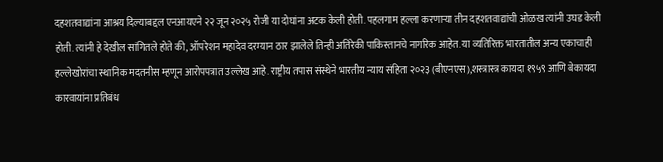दहशतवाद्यांना आश्रय दिल्याबद्दल एनआयएने २२ जून २०२५ रोजी या दोघांना अटक केली होती. पहलगाम हल्ला करणाऱ्या तीन दहशतवाद्यांची ओळख त्यांनी उघड केली होती. त्यांनी हे देखील सांगितले होते की, ऑपरेशन महादेव दरम्यान ठार झालेले तिन्ही अतिरेकी पाकिस्तानचे नागरिक आहेत. या व्यतिरिक्त भारतातील अन्य एकाचाही हल्लेखोरांचा स्थानिक मदतनीस म्हणून आरोपपत्रात उल्लेख आहे. राष्ट्रीय तपास संस्थेने भारतीय न्याय संहिता २०२३ (बीएनएस),शस्त्रास्त्र कायदा १९५९ आणि बेकायदा कारवायांना प्रतिबंध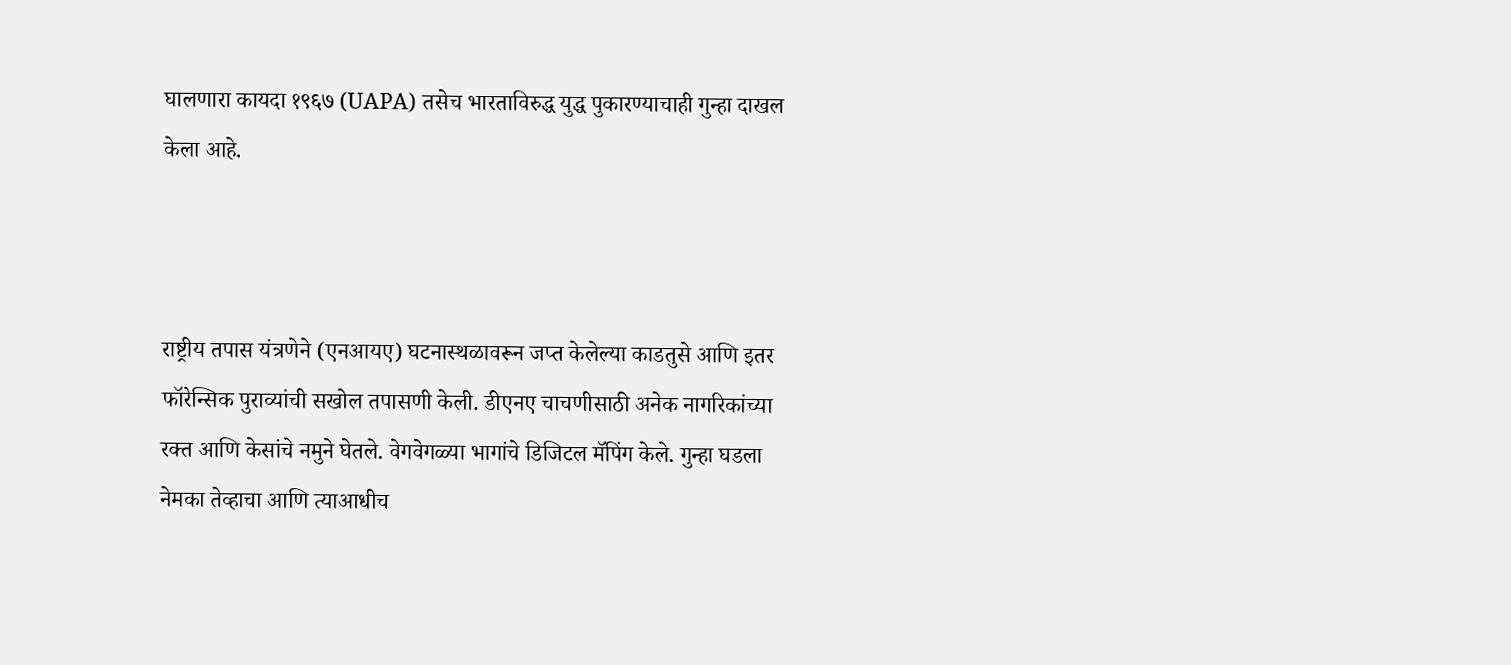घालणारा कायदा १९६७ (UAPA) तसेच भारताविरुद्ध युद्ध पुकारण्याचाही गुन्हा दाखल केला आहे.



राष्ट्रीय तपास यंत्रणेने (एनआयए) घटनास्थळावरून जप्त केलेल्या काडतुसे आणि इतर फॉरेन्सिक पुराव्यांची सखोल तपासणी केली. डीएनए चाचणीसाठी अनेक नागरिकांच्या रक्त आणि केसांचे नमुने घेतले. वेगवेगळ्या भागांचे डिजिटल मॅपिंग केले. गुन्हा घडला नेमका तेव्हाचा आणि त्याआधीच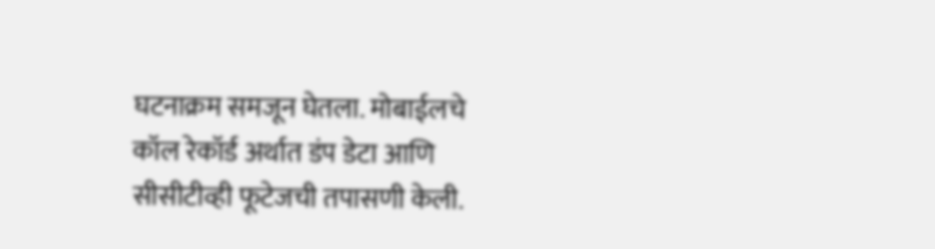घटनाक्रम समजून घेतला. मोबाईलचे कॉल रेकॉर्ड अर्थात डंप डेटा आणि सीसीटीव्ही फूटेजची तपासणी केली.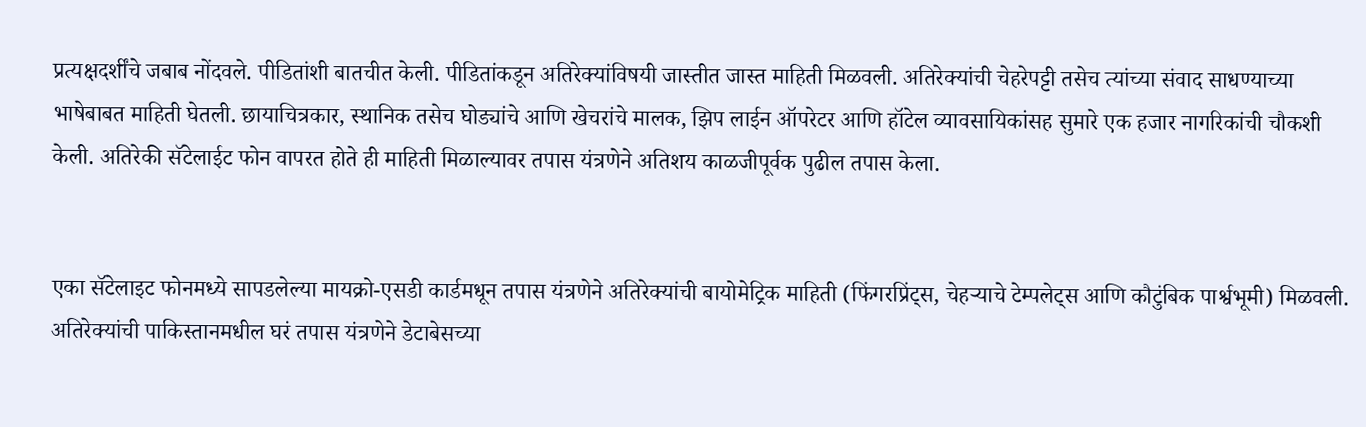प्रत्यक्षदर्शींचे जबाब नोंदवले. पीडितांशी बातचीत केली. पीडितांकडून अतिरेक्यांविषयी जास्तीत जास्त माहिती मिळवली. अतिरेक्यांची चेहरेपट्टी तसेच त्यांच्या संवाद साधण्याच्या भाषेबाबत माहिती घेतली. छायाचित्रकार, स्थानिक तसेच घोड्यांचे आणि खेचरांचे मालक, झिप लाईन ऑपरेटर आणि हॉटेल व्यावसायिकांसह सुमारे एक हजार नागरिकांची चौकशी केली. अतिरेकी सॅटेलाईट फोन वापरत होते ही माहिती मिळाल्यावर तपास यंत्रणेने अतिशय काळजीपूर्वक पुढील तपास केला.


एका सॅटेलाइट फोनमध्ये सापडलेल्या मायक्रो-एसडी कार्डमधून तपास यंत्रणेने अतिरेक्यांची बायोमेट्रिक माहिती (फिंगरप्रिंट्स, चेहऱ्याचे टेम्पलेट्स आणि कौटुंबिक पार्श्वभूमी) मिळवली. अतिरेक्यांची पाकिस्तानमधील घरं तपास यंत्रणेने डेटाबेसच्या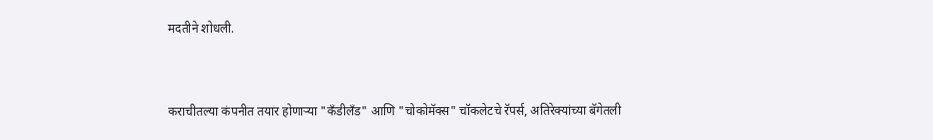मदतीने शोधली.



कराचीतल्या कंपनीत तयार होणाऱ्या "कँडीलँड" आणि "चोकोमॅक्स" चॉकलेटचे रॅपर्स, अतिरेक्यांच्या बॅगेतली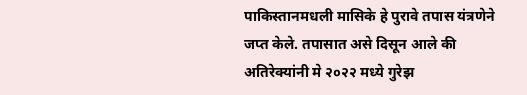पाकिस्तानमधली मासिके हे पुरावे तपास यंत्रणेने जप्त केले. तपासात असे दिसून आले की अतिरेक्यांनी मे २०२२ मध्ये गुरेझ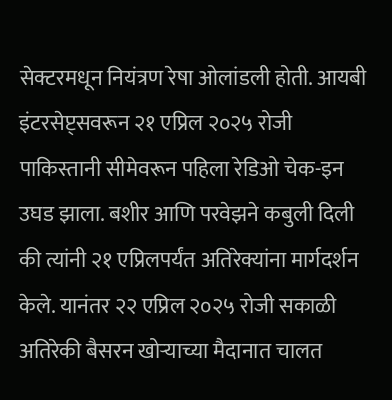सेक्टरमधून नियंत्रण रेषा ओलांडली होती. आयबी इंटरसेप्ट्सवरून २१ एप्रिल २०२५ रोजी पाकिस्तानी सीमेवरून पहिला रेडिओ चेक-इन उघड झाला. बशीर आणि परवेझने कबुली दिली की त्यांनी २१ एप्रिलपर्यंत अतिरेक्यांना मार्गदर्शन केले. यानंतर २२ एप्रिल २०२५ रोजी सकाळी अतिरेकी बैसरन खोऱ्याच्या मैदानात चालत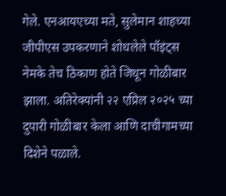गेले. एनआयएच्या मते, सुलेमान शाहच्या जीपीएस उपकरणाने शोधलेले पॉइंट्स नेमके तेच ठिकाण होते जिथून गोळीबार झाला. अतिरेक्यांनी २२ एप्रिल २०२५ च्या दुपारी गोळीबार केला आणि दाचीगामच्या दिशेने पळाले.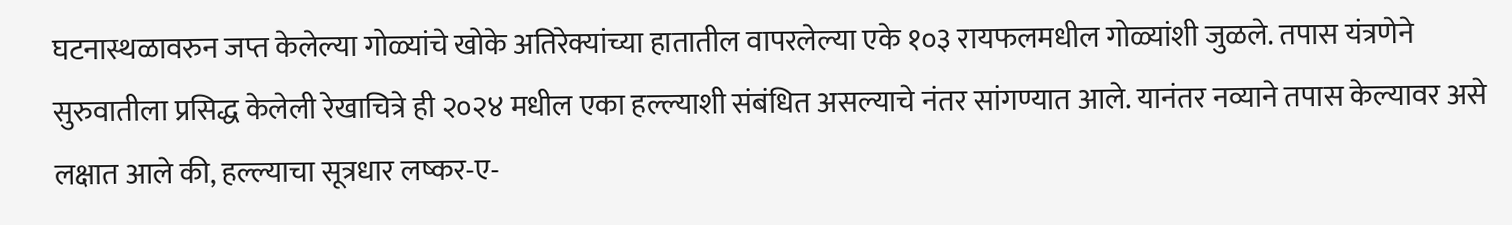घटनास्थळावरुन जप्त केलेल्या गोळ्यांचे खोके अतिरेक्यांच्या हातातील वापरलेल्या एके १०३ रायफलमधील गोळ्यांशी जुळले. तपास यंत्रणेने सुरुवातीला प्रसिद्ध केलेली रेखाचित्रे ही २०२४ मधील एका हल्ल्याशी संबंधित असल्याचे नंतर सांगण्यात आले. यानंतर नव्याने तपास केल्यावर असे लक्षात आले की, हल्ल्याचा सूत्रधार लष्कर-ए-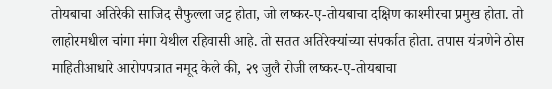तोयबाचा अतिरेकी साजिद सैफुल्ला जट्ट होता, जो लष्कर-ए-तोयबाचा दक्षिण काश्मीरचा प्रमुख होता. तो लाहोरमधील चांगा मंगा येथील रहिवासी आहे. तो सतत अतिरेक्यांच्या संपर्कात होता. तपास यंत्रणेने ठोस माहितीआधारे आरोपपत्रात नमूद केले की, २९ जुलै रोजी लष्कर-ए-तोयबाचा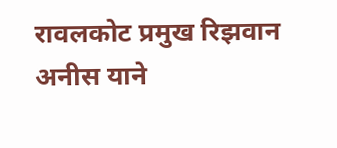रावलकोट प्रमुख रिझवान अनीस याने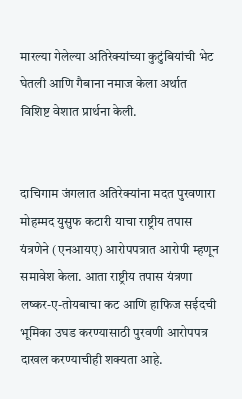मारल्या गेलेल्या अतिरेक्यांच्या कुटुंबियांची भेट घेतली आणि गैबाना नमाज केला अर्थात विशिष्ट वेशात प्रार्थना केली.


दाचिगाम जंगलात अतिरेक्यांना मदत पुरवणारा मोहम्मद युसुफ कटारी याचा राष्ट्रीय तपास यंत्रणेने (एनआयए) आरोपपत्रात आरोपी म्हणून समावेश केला. आता राष्ट्रीय तपास यंत्रणा लष्कर-ए-तोयबाचा कट आणि हाफिज सईदची भूमिका उघड करण्यासाठी पुरवणी आरोपपत्र दाखल करण्याचीही शक्यता आहे.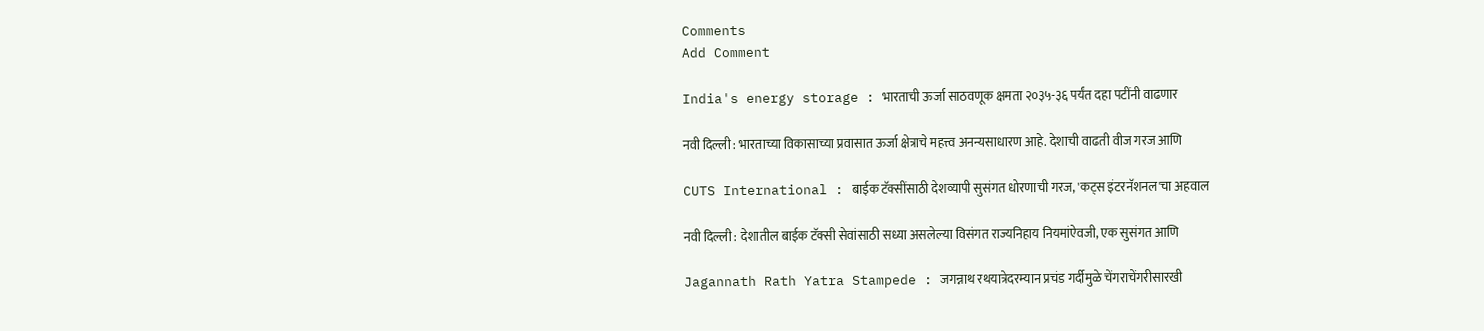Comments
Add Comment

India's energy storage : भारताची ऊर्जा साठवणूक क्षमता २०३५-३६ पर्यंत दहा पटींनी वाढणार

नवी दिल्ली : भारताच्या विकासाच्या प्रवासात ऊर्जा क्षेत्राचे महत्त्व अनन्यसाधारण आहे. देशाची वाढती वीज गरज आणि

CUTS International : बाईक टॅक्सींसाठी देशव्यापी सुसंगत धोरणाची गरज, 'कट्स इंटरनॅशनल'चा अहवाल

नवी दिल्ली : देशातील बाईक टॅक्सी सेवांसाठी सध्या असलेल्या विसंगत राज्यनिहाय नियमांऐवजी, एक सुसंगत आणि

Jagannath Rath Yatra Stampede : जगन्नाथ रथयात्रेदरम्यान प्रचंड गर्दीमुळे चेंगराचेंगरीसारखी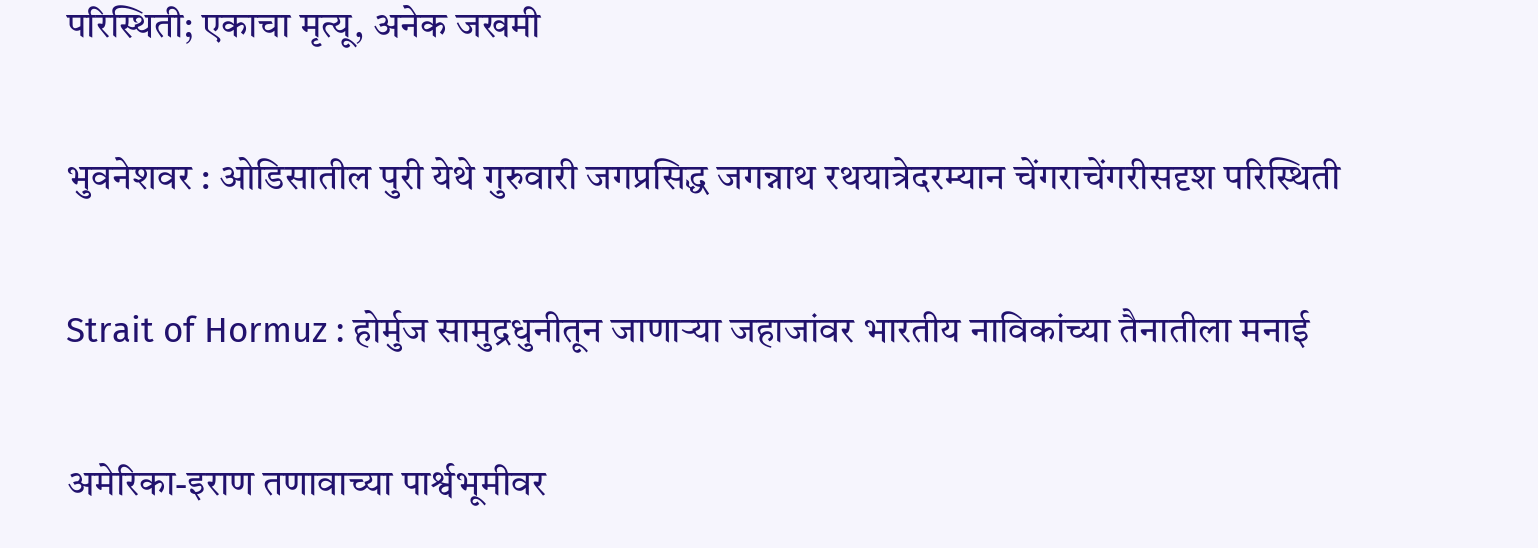परिस्थिती; एकाचा मृत्यू, अनेक जखमी

भुवनेशवर : ओडिसातील पुरी येथे गुरुवारी जगप्रसिद्ध जगन्नाथ रथयात्रेदरम्यान चेंगराचेंगरीसदृश परिस्थिती

Strait of Hormuz : होर्मुज सामुद्रधुनीतून जाणाऱ्या जहाजांवर भारतीय नाविकांच्या तैनातीला मनाई

अमेरिका-इराण तणावाच्या पार्श्वभूमीवर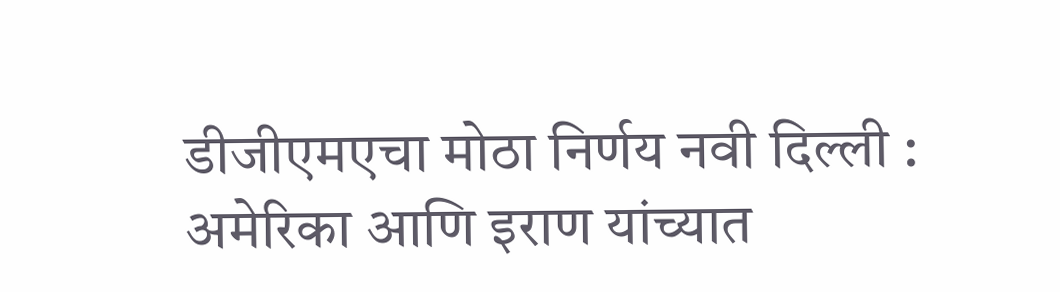डीजीएमएचा मोठा निर्णय नवी दिल्ली : अमेरिका आणि इराण यांच्यात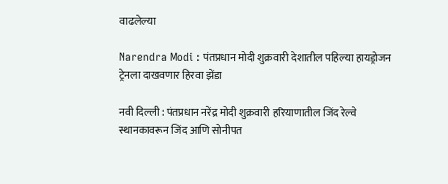वाढलेल्या

Narendra Modi : पंतप्रधान मोदी शुक्रवारी देशातील पहिल्या हायड्रोजन ट्रेनला दाखवणार हिरवा झेंडा

नवी दिल्ली : पंतप्रधान नरेंद्र मोदी शुक्रवारी हरियाणातील जिंद रेल्वे स्थानकावरून जिंद आणि सोनीपत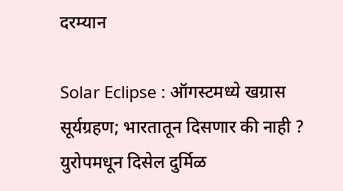दरम्यान

Solar Eclipse : ऑगस्टमध्ये खग्रास सूर्यग्रहण; भारतातून दिसणार की नाही ? युरोपमधून दिसेल दुर्मिळ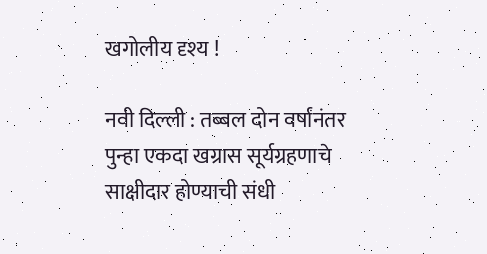खगोलीय दृश्य !

नवी दिल्ली : तब्बल दोन वर्षांनंतर पुन्हा एकदा खग्रास सूर्यग्रहणाचे साक्षीदार होण्याची संधी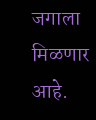जगाला मिळणार आहे.